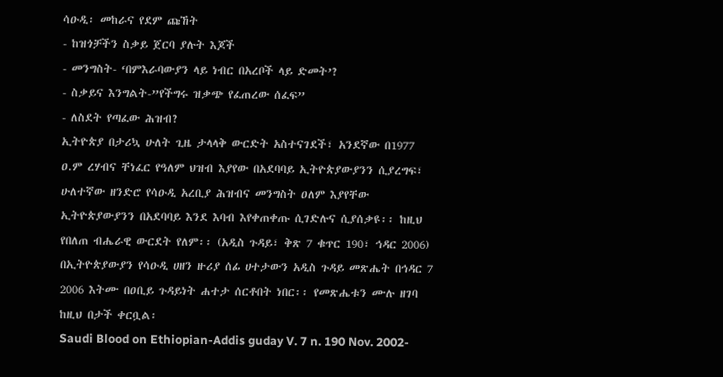ሳዑዲ፡ መከራና የደም ጩኸት
- ከዝጎቻችን ስቃይ ጀርባ ያሉት እጆች
- መንግስት- ‘በምእራባውያን ላይ ነብር በአረቦች ላይ ድመት’?
- ስቃይና እንግልት-”የችግሩ ዝቃጭ የፈጠረው ሰፈፍ”
- ለስደት የጣፈው ሕዝብ?
ኢትዮጵያ በታሪኳ ሁለት ጊዜ ታላላቅ ውርድት አስተናገደች፣ አንደኛው በ1977 ዐ.ም ረሃብና ቸነፈር የዓለም ህዝብ እያየው በአደባባይ ኢትዮጵያውያንን ሲያረግፍ፣ ሁለተኛው ዘንድሮ የሳዑዲ አረቢያ ሕዝብና መንግስት ዐለም እያየቸው ኢትዮጵያውያንን በአደባባይ እንደ እባብ እየቀጠቀጡ ሲገድሉና ሲያሰቃዩ፡፡ ከዚህ የበለጠ ብሔራዊ ውርደት የለም፡፡ (አዲስ ጉዳይ፣ ቅጽ 7 ቁጥር 190፣ ኅዳር 2006)
በኢትዮጵያውያን የሳዑዲ ሀዘን ዙሪያ ሰፊ ሀተታውን አዲስ ጉዳይ መጽሔት በኅዳር 7 2006 እትሙ በዐቢይ ጉዳይነት ሐተታ ሰርቶበት ነበር፡፡ የመጽሔቱን ሙሉ ዘገባ ከዚህ በታች ቀርቧል፡
Saudi Blood on Ethiopian-Addis guday V. 7 n. 190 Nov. 2002-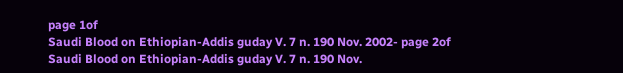page 1of
Saudi Blood on Ethiopian-Addis guday V. 7 n. 190 Nov. 2002- page 2of
Saudi Blood on Ethiopian-Addis guday V. 7 n. 190 Nov.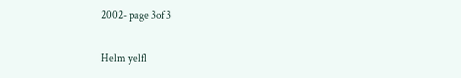2002- page 3of 3

Helm yelfl